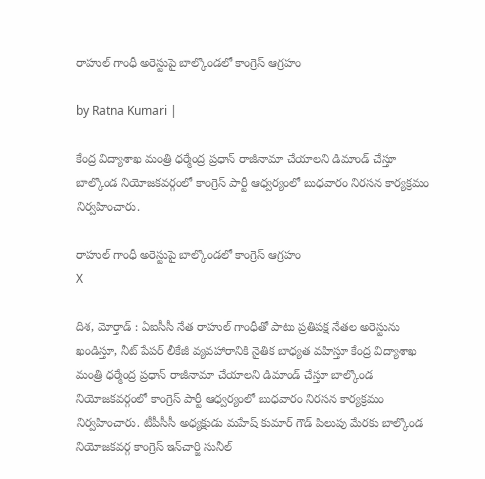రాహుల్ గాంధీ అరెస్టుపై బాల్కొండలో కాంగ్రెస్ ఆగ్రహం

by Ratna Kumari |

కేంద్ర విద్యాశాఖ మంత్రి ధర్మేంద్ర ప్రధాన్ రాజీనామా చేయాలని డిమాండ్ చేస్తూ బాల్కొండ నియోజకవర్గంలో కాంగ్రెస్ పార్టీ ఆధ్వర్యంలో బుధవారం నిరసన కార్యక్రమం నిర్వహించారు.

రాహుల్ గాంధీ అరెస్టుపై బాల్కొండలో కాంగ్రెస్ ఆగ్రహం
X

దిశ, మోర్తాడ్ : ఏఐసీసీ నేత రాహుల్ గాంధీతో పాటు ప్రతిపక్ష నేతల అరెస్టును ఖండిస్తూ, నీట్ పేపర్ లీకేజీ వ్యవహారానికి నైతిక బాధ్యత వహిస్తూ కేంద్ర విద్యాశాఖ మంత్రి ధర్మేంద్ర ప్రధాన్ రాజీనామా చేయాలని డిమాండ్ చేస్తూ బాల్కొండ నియోజకవర్గంలో కాంగ్రెస్ పార్టీ ఆధ్వర్యంలో బుధవారం నిరసన కార్యక్రమం నిర్వహించారు. టీపీసీసీ అధ్యక్షుడు మహేష్ కుమార్ గౌడ్ పిలుపు మేరకు బాల్కొండ నియోజకవర్గ కాంగ్రెస్ ఇన్‌చార్జి సునీల్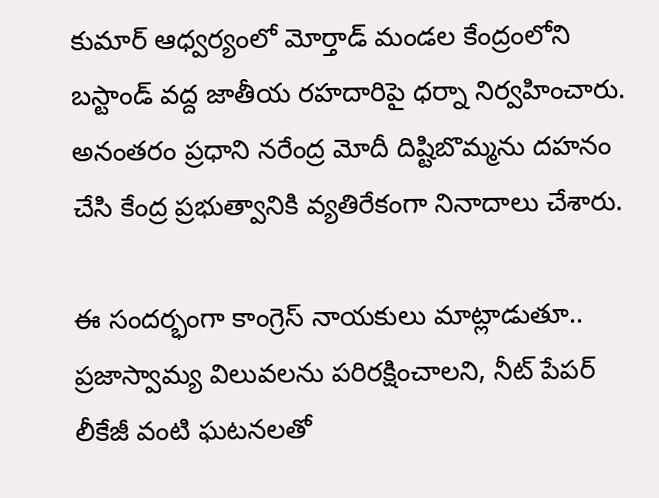కుమార్ ఆధ్వర్యంలో మోర్తాడ్ మండల కేంద్రంలోని బస్టాండ్ వద్ద జాతీయ రహదారిపై ధర్నా నిర్వహించారు. అనంతరం ప్రధాని నరేంద్ర మోదీ దిష్టిబొమ్మను దహనం చేసి కేంద్ర ప్రభుత్వానికి వ్యతిరేకంగా నినాదాలు చేశారు.

ఈ సందర్భంగా కాంగ్రెస్ నాయకులు మాట్లాడుతూ.. ప్రజాస్వామ్య విలువలను పరిరక్షించాలని, నీట్ పేపర్ లీకేజీ వంటి ఘటనలతో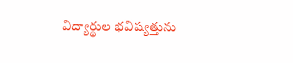విద్యార్థుల భవిష్యత్తును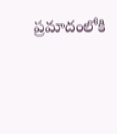ప్రమాదంలోకి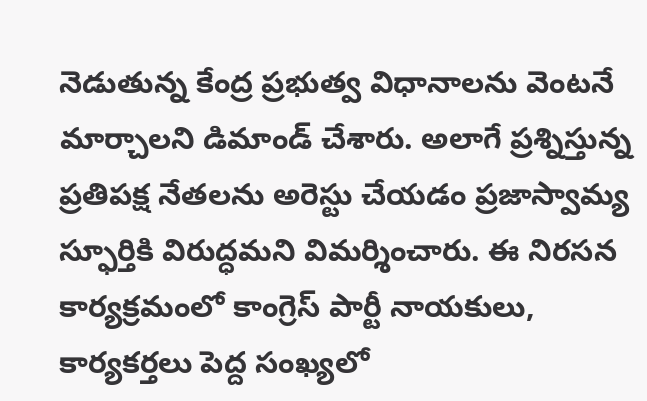నెడుతున్న కేంద్ర ప్రభుత్వ విధానాలను వెంటనే మార్చాలని డిమాండ్ చేశారు. అలాగే ప్రశ్నిస్తున్న ప్రతిపక్ష నేతలను అరెస్టు చేయడం ప్రజాస్వామ్య స్ఫూర్తికి విరుద్ధమని విమర్శించారు. ఈ నిరసన కార్యక్రమంలో కాంగ్రెస్ పార్టీ నాయకులు, కార్యకర్తలు పెద్ద సంఖ్యలో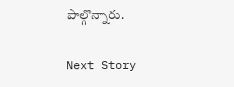పాల్గొన్నారు.

Next Story